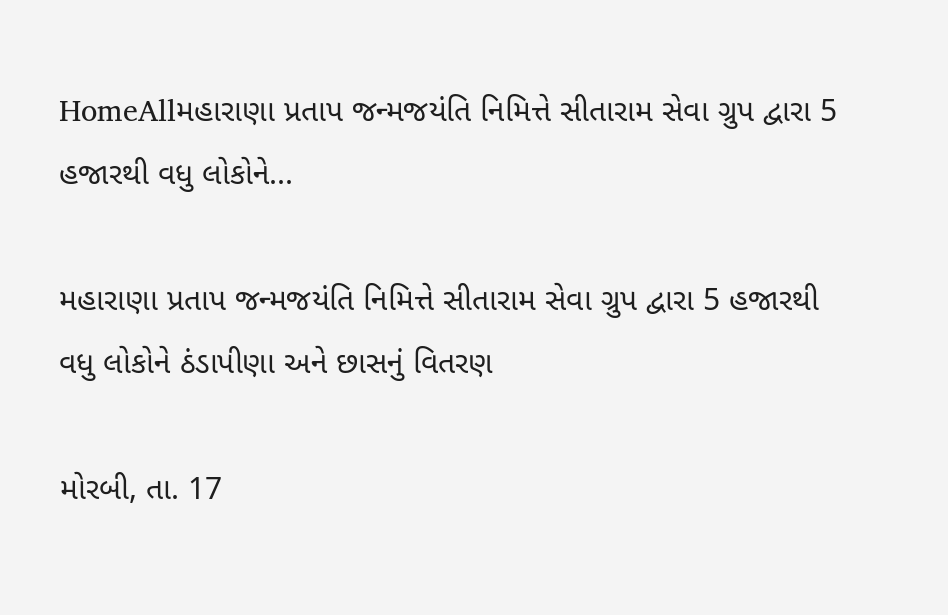HomeAllમહારાણા પ્રતાપ જન્મજયંતિ નિમિત્તે સીતારામ સેવા ગ્રુપ દ્વારા 5 હજારથી વધુ લોકોને...

મહારાણા પ્રતાપ જન્મજયંતિ નિમિત્તે સીતારામ સેવા ગ્રુપ દ્વારા 5 હજારથી વધુ લોકોને ઠંડાપીણા અને છાસનું વિતરણ

મોરબી, તા. 17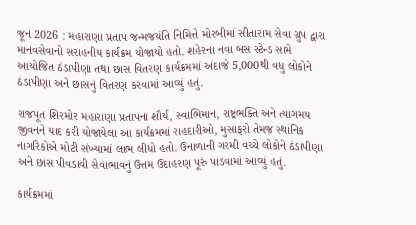જૂન 2026 : મહારાણા પ્રતાપ જન્મજયંતિ નિમિત્તે મોરબીમાં સીતારામ સેવા ગ્રુપ દ્વારા માનવસેવાનો સરાહનીય કાર્યક્રમ યોજાયો હતો. શહેરના નવા બસ સ્ટેન્ડ સામે આયોજિત ઠંડાપીણા તથા છાસ વિતરણ કાર્યક્રમમાં અંદાજે 5,000થી વધુ લોકોને ઠંડાપીણા અને છાસનું વિતરણ કરવામાં આવ્યું હતું.

રાજપૂત શિરમોર મહારાણા પ્રતાપના શૌર્ય, સ્વાભિમાન, રાષ્ટ્રભક્તિ અને ત્યાગમય જીવનને યાદ કરી યોજાયેલા આ કાર્યક્રમમાં રાહદારીઓ, મુસાફરો તેમજ સ્થાનિક નાગરિકોએ મોટી સંખ્યામાં લાભ લીધો હતો. ઉનાળાની ગરમી વચ્ચે લોકોને ઠંડાપીણા અને છાસ પીવડાવી સેવાભાવનું ઉત્તમ ઉદાહરણ પૂરું પાડવામાં આવ્યું હતું.

કાર્યક્રમમાં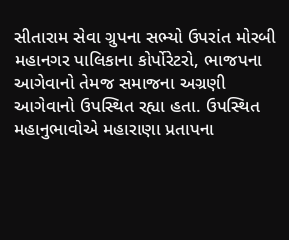સીતારામ સેવા ગ્રુપના સભ્યો ઉપરાંત મોરબી મહાનગર પાલિકાના કોર્પોરેટરો, ભાજપના આગેવાનો તેમજ સમાજના અગ્રણી આગેવાનો ઉપસ્થિત રહ્યા હતા. ઉપસ્થિત મહાનુભાવોએ મહારાણા પ્રતાપના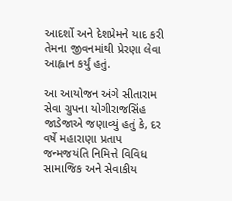આદર્શો અને દેશપ્રેમને યાદ કરી તેમના જીવનમાંથી પ્રેરણા લેવા આહ્વાન કર્યું હતું.

આ આયોજન અંગે સીતારામ સેવા ગ્રુપના યોગીરાજસિંહ જાડેજાએ જણાવ્યું હતું કે, દર વર્ષે મહારાણા પ્રતાપ જન્મજયંતિ નિમિત્તે વિવિધ સામાજિક અને સેવાકીય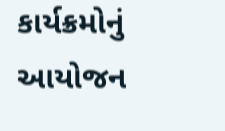કાર્યક્રમોનું આયોજન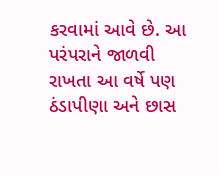કરવામાં આવે છે. આ પરંપરાને જાળવી રાખતા આ વર્ષે પણ ઠંડાપીણા અને છાસ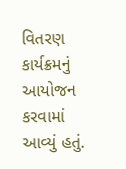વિતરણ કાર્યક્રમનું આયોજન કરવામાં આવ્યું હતું.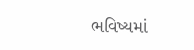ભવિષ્યમાં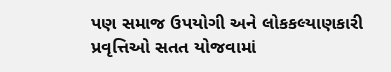પણ સમાજ ઉપયોગી અને લોકકલ્યાણકારી પ્રવૃત્તિઓ સતત યોજવામાં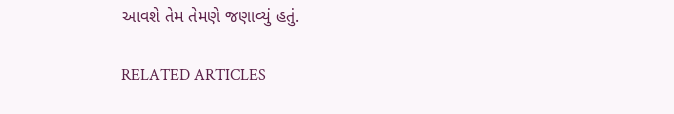આવશે તેમ તેમણે જણાવ્યું હતું.

RELATED ARTICLES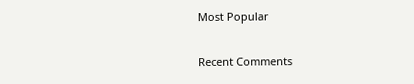Most Popular

Recent Comments